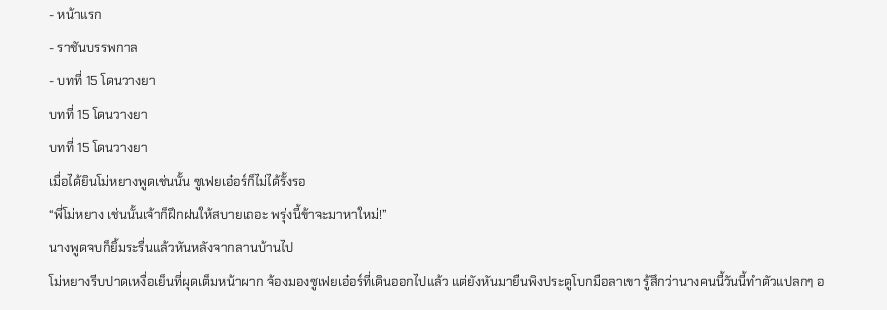- หน้าแรก
- ราชันบรรพกาล
- บทที่ 15 โดนวางยา
บทที่ 15 โดนวางยา
บทที่ 15 โดนวางยา
เมื่อได้ยินโม่หยางพูดเช่นนั้น ซูเฟยเอ๋อร์ก็ไม่ได้รั้งรอ
“พี่โม่หยาง เช่นนั้นเจ้าก็ฝึกฝนให้สบายเถอะ พรุ่งนี้ข้าจะมาหาใหม่!”
นางพูดจบก็ยิ้มระรื่นแล้วหันหลังจากลานบ้านไป
โม่หยางรีบปาดเหงื่อเย็นที่ผุดเต็มหน้าผาก จ้องมองซูเฟยเอ๋อร์ที่เดินออกไปแล้ว แต่ยังหันมายืนพิงประตูโบกมือลาเขา รู้สึกว่านางคนนี้วันนี้ทำตัวแปลกๆ อ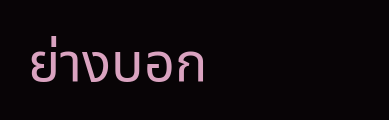ย่างบอก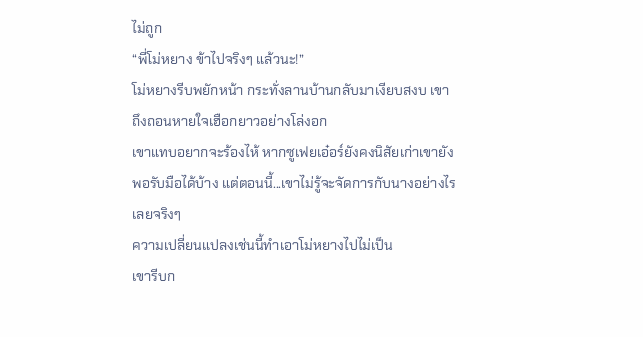ไม่ถูก
“พี่โม่หยาง ข้าไปจริงๆ แล้วนะ!”
โม่หยางรีบพยักหน้า กระทั่งลานบ้านกลับมาเงียบสงบ เขาถึงถอนหายใจเฮือกยาวอย่างโล่งอก
เขาแทบอยากจะร้องไห้ หากซูเฟยเอ๋อร์ยังคงนิสัยเก่าเขายังพอรับมือได้บ้าง แต่ตอนนี้...เขาไม่รู้จะจัดการกับนางอย่างไรเลยจริงๆ
ความเปลี่ยนแปลงเช่นนี้ทำเอาโม่หยางไปไม่เป็น
เขารีบก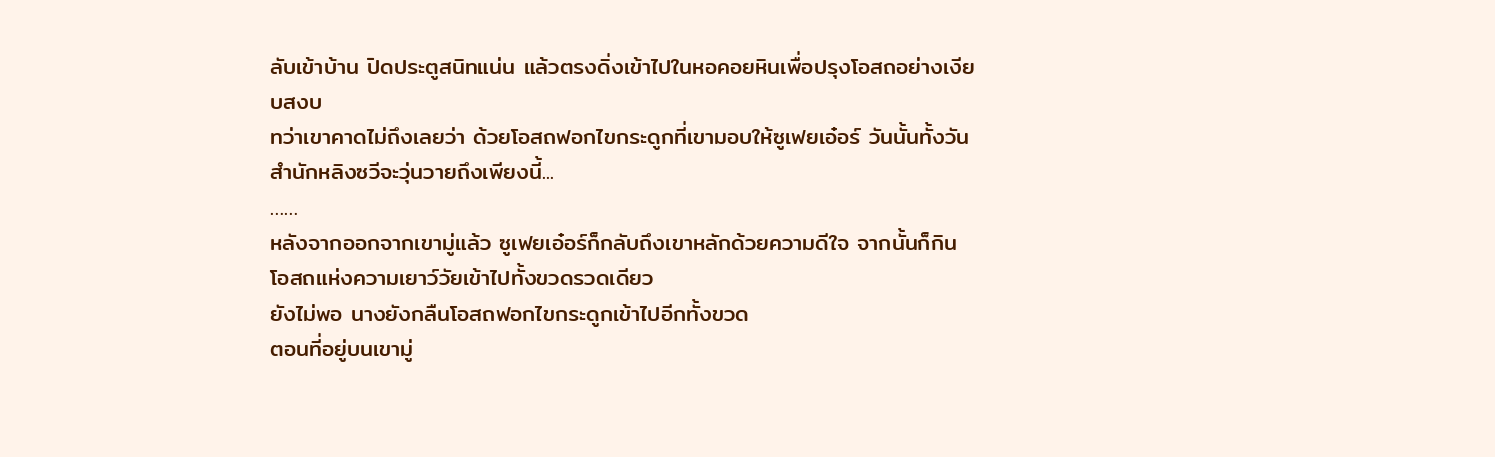ลับเข้าบ้าน ปิดประตูสนิทแน่น แล้วตรงดิ่งเข้าไปในหอคอยหินเพื่อปรุงโอสถอย่างเงียบสงบ
ทว่าเขาคาดไม่ถึงเลยว่า ด้วยโอสถฟอกไขกระดูกที่เขามอบให้ซูเฟยเอ๋อร์ วันนั้นทั้งวัน สำนักหลิงซวีจะวุ่นวายถึงเพียงนี้...
……
หลังจากออกจากเขามู่แล้ว ซูเฟยเอ๋อร์ก็กลับถึงเขาหลักด้วยความดีใจ จากนั้นก็กินโอสถแห่งความเยาว์วัยเข้าไปทั้งขวดรวดเดียว
ยังไม่พอ นางยังกลืนโอสถฟอกไขกระดูกเข้าไปอีกทั้งขวด
ตอนที่อยู่บนเขามู่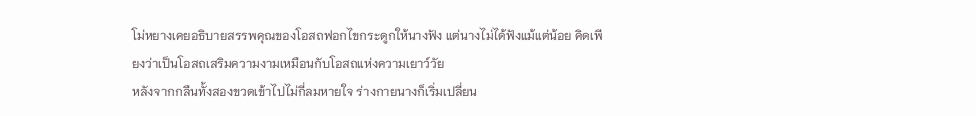โม่หยางเคยอธิบายสรรพคุณของโอสถฟอกไขกระดูกให้นางฟัง แต่นางไม่ได้ฟังแม้แต่น้อย คิดเพียงว่าเป็นโอสถเสริมความงามเหมือนกับโอสถแห่งความเยาว์วัย
หลังจากกลืนทั้งสองขวดเข้าไปไม่กี่ลมหายใจ ร่างกายนางก็เริ่มเปลี่ยน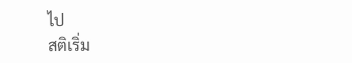ไป
สติเริ่ม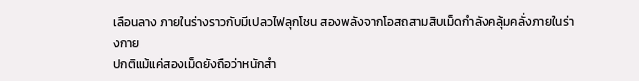เลือนลาง ภายในร่างราวกับมีเปลวไฟลุกโชน สองพลังจากโอสถสามสิบเม็ดกำลังคลุ้มคลั่งภายในร่างกาย
ปกติแม้แค่สองเม็ดยังถือว่าหนักสำ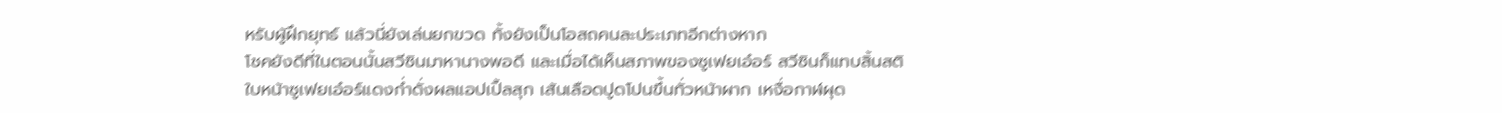หรับผู้ฝึกยุทธ์ แล้วนี่ยังเล่นยกขวด ทั้งยังเป็นโอสถคนละประเภทอีกต่างหาก
โชคยังดีที่ในตอนนั้นสวีซินมาหานางพอดี และเมื่อได้เห็นสภาพของซูเฟยเอ๋อร์ สวีซินก็แทบสิ้นสติ
ใบหน้าซูเฟยเอ๋อร์แดงก่ำดั่งผลแอปเปิ้ลสุก เส้นเลือดปูดโปนขึ้นทั่วหน้าผาก เหงื่อกาฬผุด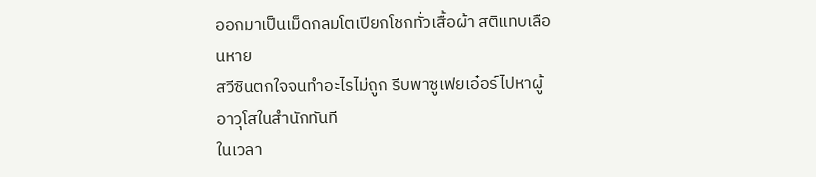ออกมาเป็นเม็ดกลมโตเปียกโชกทั่วเสื้อผ้า สติแทบเลือนหาย
สวีซินตกใจจนทำอะไรไม่ถูก รีบพาซูเฟยเอ๋อร์ไปหาผู้อาวุโสในสำนักทันที
ในเวลา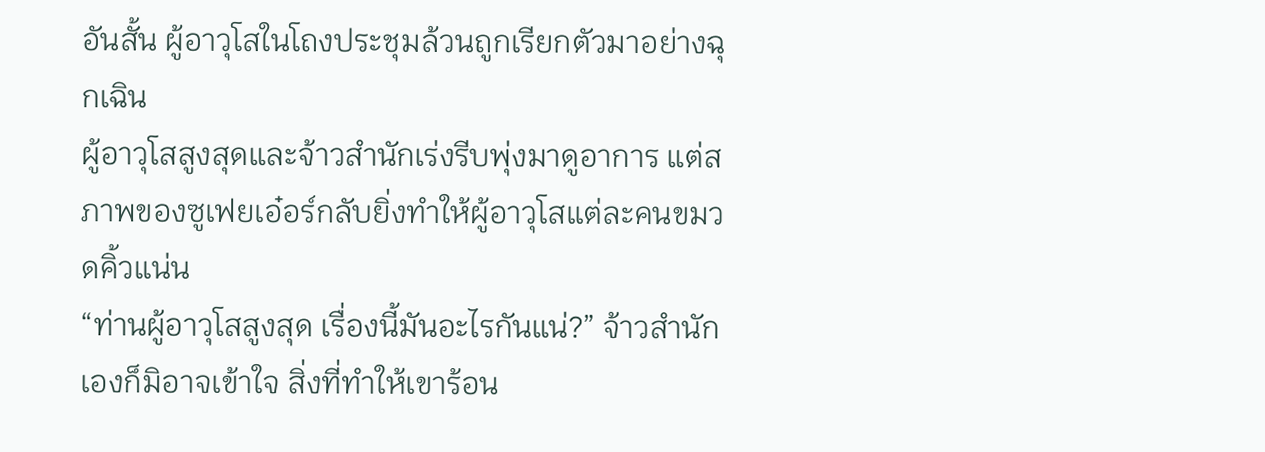อันสั้น ผู้อาวุโสในโถงประชุมล้วนถูกเรียกตัวมาอย่างฉุกเฉิน
ผู้อาวุโสสูงสุดและจ้าวสำนักเร่งรีบพุ่งมาดูอาการ แต่สภาพของซูเฟยเอ๋อร์กลับยิ่งทำให้ผู้อาวุโสแต่ละคนขมวดคิ้วแน่น
“ท่านผู้อาวุโสสูงสุด เรื่องนี้มันอะไรกันแน่?” จ้าวสำนักเองก็มิอาจเข้าใจ สิ่งที่ทำให้เขาร้อน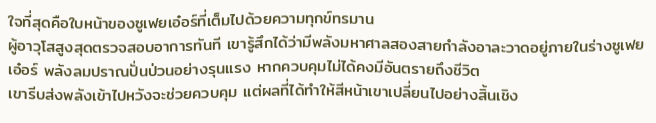ใจที่สุดคือใบหน้าของซูเฟยเอ๋อร์ที่เต็มไปด้วยความทุกข์ทรมาน
ผู้อาวุโสสูงสุดตรวจสอบอาการทันที เขารู้สึกได้ว่ามีพลังมหาศาลสองสายกำลังอาละวาดอยู่ภายในร่างซูเฟยเอ๋อร์ พลังลมปราณปั่นป่วนอย่างรุนแรง หากควบคุมไม่ได้คงมีอันตรายถึงชีวิต
เขารีบส่งพลังเข้าไปหวังจะช่วยควบคุม แต่ผลที่ได้ทำให้สีหน้าเขาเปลี่ยนไปอย่างสิ้นเชิง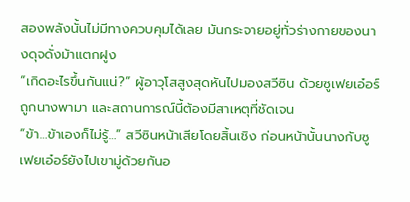สองพลังนั้นไม่มีทางควบคุมได้เลย มันกระจายอยู่ทั่วร่างกายของนางดุจดั่งม้าแตกฝูง
“เกิดอะไรขึ้นกันแน่?” ผู้อาวุโสสูงสุดหันไปมองสวีซิน ด้วยซูเฟยเอ๋อร์ถูกนางพามา และสถานการณ์นี้ต้องมีสาเหตุที่ชัดเจน
“ข้า…ข้าเองก็ไม่รู้…” สวีซินหน้าเสียโดยสิ้นเชิง ก่อนหน้านั้นนางกับซูเฟยเอ๋อร์ยังไปเขามู่ด้วยกันอ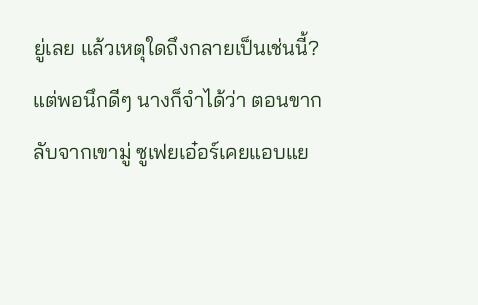ยู่เลย แล้วเหตุใดถึงกลายเป็นเช่นนี้?
แต่พอนึกดีๆ นางก็จำได้ว่า ตอนขากลับจากเขามู่ ซูเฟยเอ๋อร์เคยแอบแย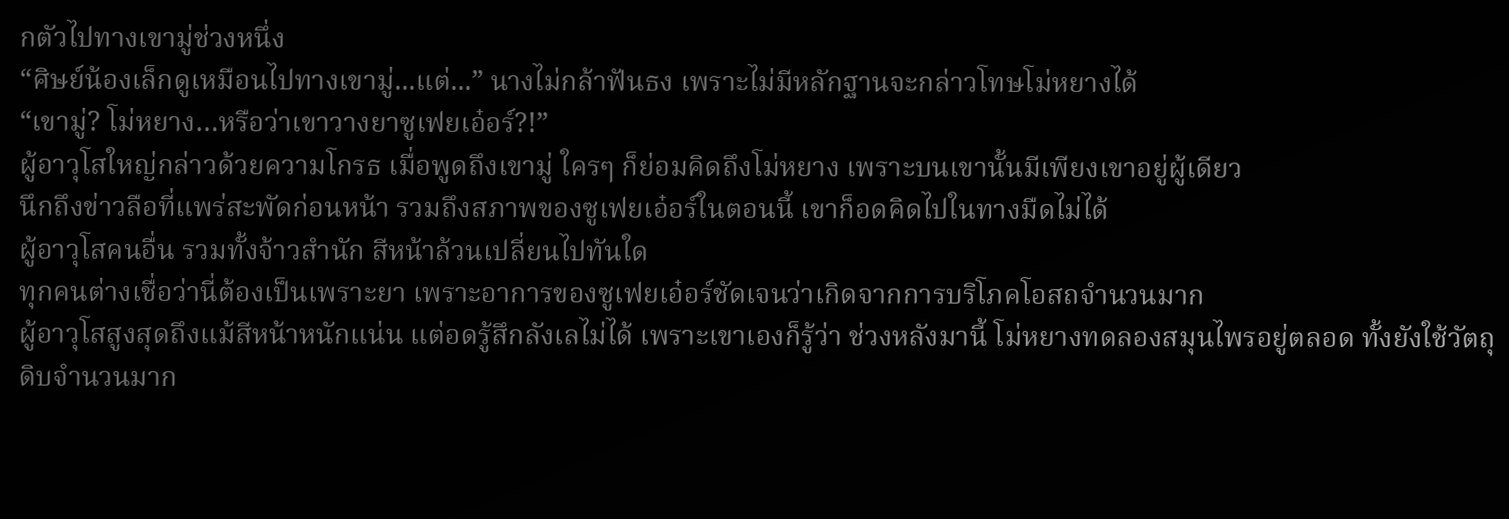กตัวไปทางเขามู่ช่วงหนึ่ง
“ศิษย์น้องเล็กดูเหมือนไปทางเขามู่...แต่...” นางไม่กล้าฟันธง เพราะไม่มีหลักฐานจะกล่าวโทษโม่หยางได้
“เขามู่? โม่หยาง…หรือว่าเขาวางยาซูเฟยเอ๋อร์?!”
ผู้อาวุโสใหญ่กล่าวด้วยความโกรธ เมื่อพูดถึงเขามู่ ใครๆ ก็ย่อมคิดถึงโม่หยาง เพราะบนเขานั้นมีเพียงเขาอยู่ผู้เดียว
นึกถึงข่าวลือที่แพร่สะพัดก่อนหน้า รวมถึงสภาพของซูเฟยเอ๋อร์ในตอนนี้ เขาก็อดคิดไปในทางมืดไม่ได้
ผู้อาวุโสคนอื่น รวมทั้งจ้าวสำนัก สีหน้าล้วนเปลี่ยนไปทันใด
ทุกคนต่างเชื่อว่านี่ต้องเป็นเพราะยา เพราะอาการของซูเฟยเอ๋อร์ชัดเจนว่าเกิดจากการบริโภคโอสถจำนวนมาก
ผู้อาวุโสสูงสุดถึงแม้สีหน้าหนักแน่น แต่อดรู้สึกลังเลไม่ได้ เพราะเขาเองก็รู้ว่า ช่วงหลังมานี้ โม่หยางทดลองสมุนไพรอยู่ตลอด ทั้งยังใช้วัตถุดิบจำนวนมาก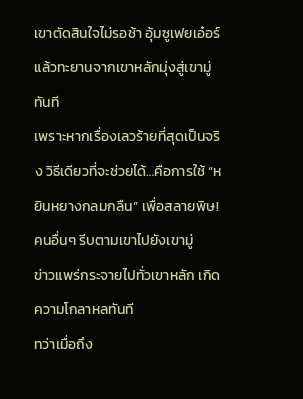เขาตัดสินใจไม่รอช้า อุ้มซูเฟยเอ๋อร์แล้วทะยานจากเขาหลักมุ่งสู่เขามู่ทันที
เพราะหากเรื่องเลวร้ายที่สุดเป็นจริง วิธีเดียวที่จะช่วยได้…คือการใช้ “หยินหยางกลมกลืน” เพื่อสลายพิษ!
คนอื่นๆ รีบตามเขาไปยังเขามู่
ข่าวแพร่กระจายไปทั่วเขาหลัก เกิดความโกลาหลทันที
ทว่าเมื่อถึง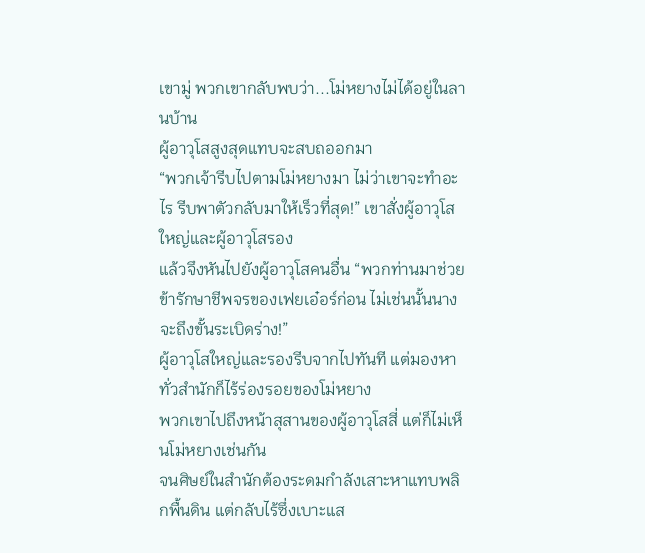เขามู่ พวกเขากลับพบว่า...โม่หยางไม่ได้อยู่ในลานบ้าน
ผู้อาวุโสสูงสุดแทบจะสบถออกมา
“พวกเจ้ารีบไปตามโม่หยางมา ไม่ว่าเขาจะทำอะไร รีบพาตัวกลับมาให้เร็วที่สุด!” เขาสั่งผู้อาวุโสใหญ่และผู้อาวุโสรอง
แล้วจึงหันไปยังผู้อาวุโสคนอื่น “พวกท่านมาช่วยข้ารักษาชีพจรของเฟยเอ๋อร์ก่อน ไม่เช่นนั้นนางจะถึงขั้นระเบิดร่าง!”
ผู้อาวุโสใหญ่และรองรีบจากไปทันที แต่มองหาทั่วสำนักก็ไร้ร่องรอยของโม่หยาง
พวกเขาไปถึงหน้าสุสานของผู้อาวุโสสี่ แต่ก็ไม่เห็นโม่หยางเช่นกัน
จนศิษย์ในสำนักต้องระดมกำลังเสาะหาแทบพลิกพื้นดิน แต่กลับไร้ซึ่งเบาะแส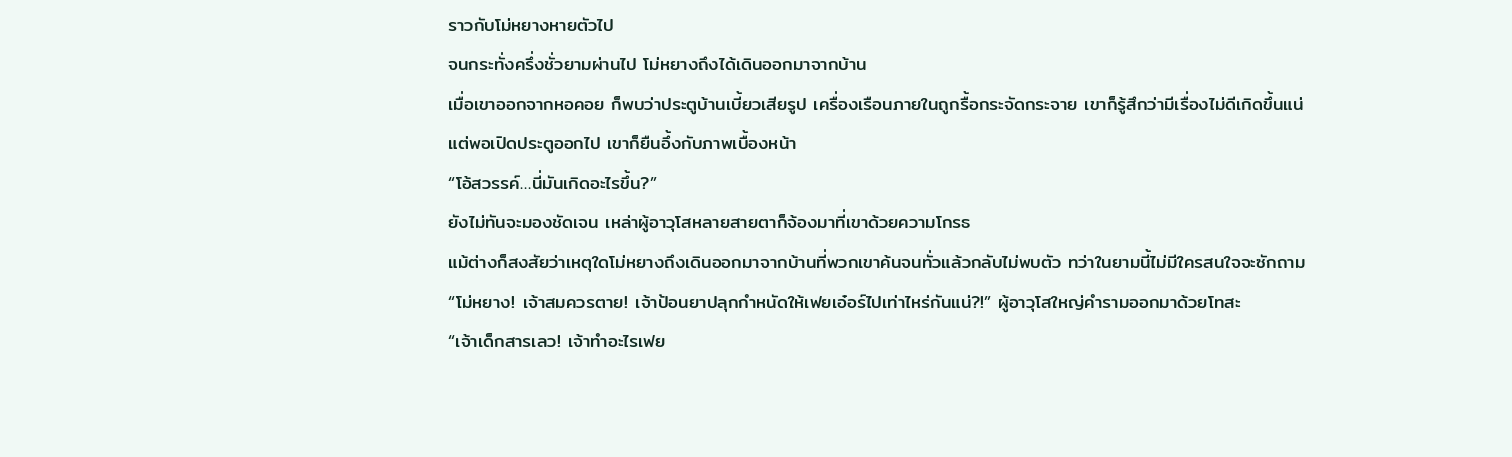ราวกับโม่หยางหายตัวไป
จนกระทั่งครึ่งชั่วยามผ่านไป โม่หยางถึงได้เดินออกมาจากบ้าน
เมื่อเขาออกจากหอคอย ก็พบว่าประตูบ้านเบี้ยวเสียรูป เครื่องเรือนภายในถูกรื้อกระจัดกระจาย เขาก็รู้สึกว่ามีเรื่องไม่ดีเกิดขึ้นแน่
แต่พอเปิดประตูออกไป เขาก็ยืนอึ้งกับภาพเบื้องหน้า
“โอ้สวรรค์…นี่มันเกิดอะไรขึ้น?”
ยังไม่ทันจะมองชัดเจน เหล่าผู้อาวุโสหลายสายตาก็จ้องมาที่เขาด้วยความโกรธ
แม้ต่างก็สงสัยว่าเหตุใดโม่หยางถึงเดินออกมาจากบ้านที่พวกเขาค้นจนทั่วแล้วกลับไม่พบตัว ทว่าในยามนี้ไม่มีใครสนใจจะซักถาม
“โม่หยาง! เจ้าสมควรตาย! เจ้าป้อนยาปลุกกำหนัดให้เฟยเอ๋อร์ไปเท่าไหร่กันแน่?!” ผู้อาวุโสใหญ่คำรามออกมาด้วยโทสะ
“เจ้าเด็กสารเลว! เจ้าทำอะไรเฟย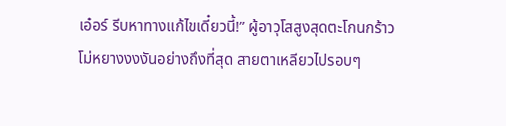เอ๋อร์ รีบหาทางแก้ไขเดี๋ยวนี้!” ผู้อาวุโสสูงสุดตะโกนกร้าว
โม่หยางงงงันอย่างถึงที่สุด สายตาเหลียวไปรอบๆ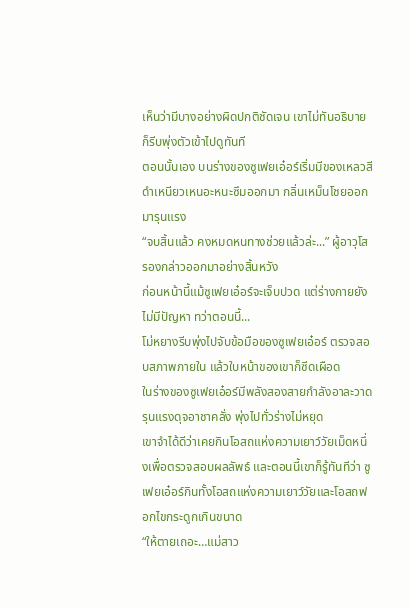เห็นว่ามีบางอย่างผิดปกติชัดเจน เขาไม่ทันอธิบายก็รีบพุ่งตัวเข้าไปดูทันที
ตอนนั้นเอง บนร่างของซูเฟยเอ๋อร์เริ่มมีของเหลวสีดำเหนียวเหนอะหนะซึมออกมา กลิ่นเหม็นโชยออกมารุนแรง
“จบสิ้นแล้ว คงหมดหนทางช่วยแล้วล่ะ...” ผู้อาวุโสรองกล่าวออกมาอย่างสิ้นหวัง
ก่อนหน้านี้แม้ซูเฟยเอ๋อร์จะเจ็บปวด แต่ร่างกายยังไม่มีปัญหา ทว่าตอนนี้...
โม่หยางรีบพุ่งไปจับข้อมือของซูเฟยเอ๋อร์ ตรวจสอบสภาพภายใน แล้วใบหน้าของเขาก็ซีดเผือด
ในร่างของซูเฟยเอ๋อร์มีพลังสองสายกำลังอาละวาดรุนแรงดุจอาชาคลั่ง พุ่งไปทั่วร่างไม่หยุด
เขาจำได้ดีว่าเคยกินโอสถแห่งความเยาว์วัยเม็ดหนึ่งเพื่อตรวจสอบผลลัพธ์ และตอนนี้เขาก็รู้ทันทีว่า ซูเฟยเอ๋อร์กินทั้งโอสถแห่งความเยาว์วัยและโอสถฟอกไขกระดูกเกินขนาด
“ให้ตายเถอะ…แม่สาว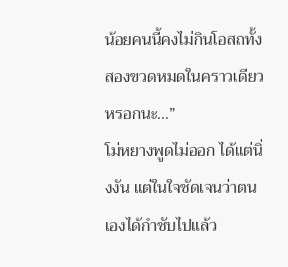น้อยคนนี้คงไม่กินโอสถทั้งสองขวดหมดในคราวเดียวหรอกนะ…”
โม่หยางพูดไม่ออก ได้แต่นิ่งงัน แต่ในใจชัดเจนว่าตนเองได้กำชับไปแล้ว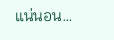แน่นอน…